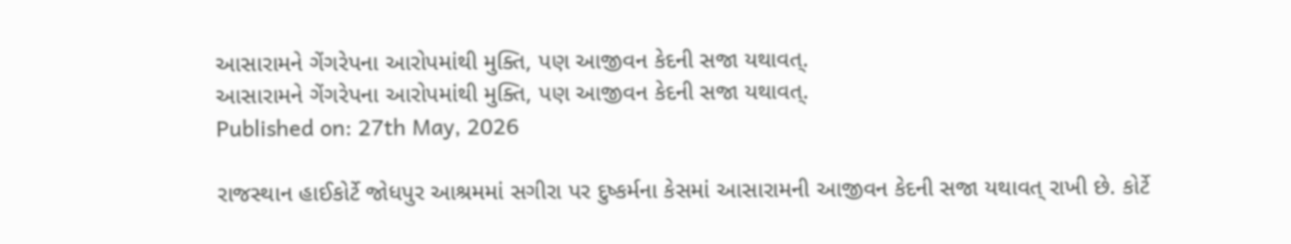આસારામને ગેંગરેપના આરોપમાંથી મુક્તિ, પણ આજીવન કેદની સજા યથાવત્.
આસારામને ગેંગરેપના આરોપમાંથી મુક્તિ, પણ આજીવન કેદની સજા યથાવત્.
Published on: 27th May, 2026

રાજસ્થાન હાઈકોર્ટે જોધપુર આશ્રમમાં સગીરા પર દુષ્કર્મના કેસમાં આસારામની આજીવન કેદની સજા યથાવત્ રાખી છે. કોર્ટે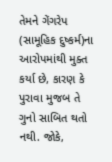તેમને ગેંગરેપ (સામૂહિક દુષ્કર્મ)ના આરોપમાંથી મુક્ત કર્યા છે, કારણ કે પુરાવા મુજબ તે ગુનો સાબિત થતો નથી. જોકે,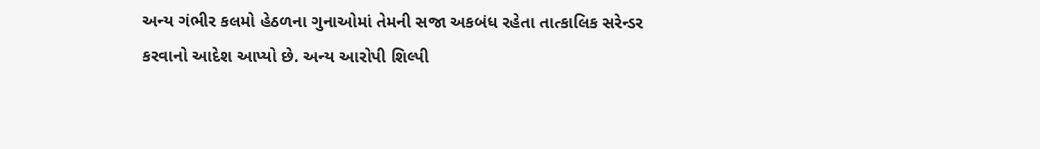અન્ય ગંભીર કલમો હેઠળના ગુનાઓમાં તેમની સજા અકબંધ રહેતા તાત્કાલિક સરેન્ડર કરવાનો આદેશ આપ્યો છે. અન્ય આરોપી શિલ્પી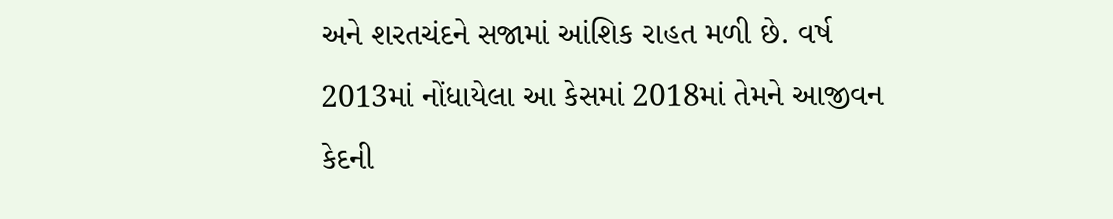અને શરતચંદને સજામાં આંશિક રાહત મળી છે. વર્ષ 2013માં નોંધાયેલા આ કેસમાં 2018માં તેમને આજીવન કેદની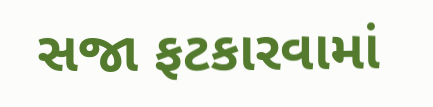સજા ફટકારવામાં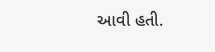આવી હતી.